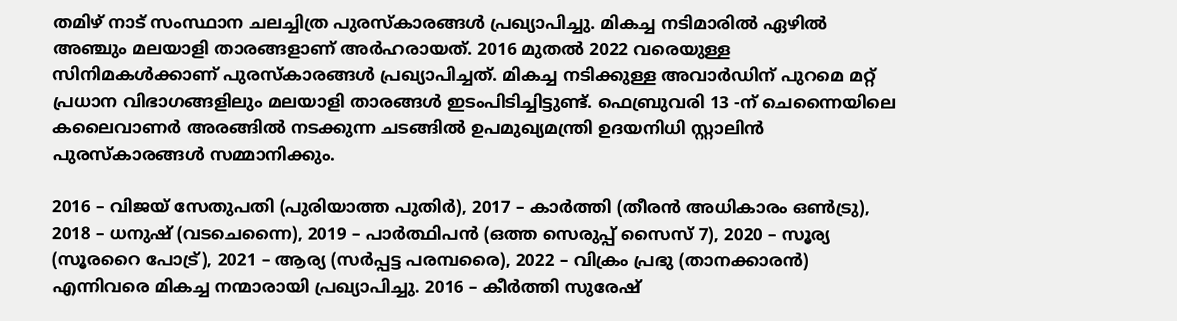തമിഴ് നാട് സംസ്ഥാന ചലച്ചിത്ര പുരസ്കാരങ്ങൾ പ്രഖ്യാപിച്ചു. മികച്ച നടിമാരിൽ ഏഴിൽ അഞ്ചും മലയാളി താരങ്ങളാണ് അർഹരായത്. 2016 മുതൽ 2022 വരെയുള്ള സിനിമകൾക്കാണ് പുരസ്കാരങ്ങൾ പ്രഖ്യാപിച്ചത്. മികച്ച നടിക്കുള്ള അവാർ‍ഡിന് പുറമെ മറ്റ് പ്രധാന വിഭാഗങ്ങളിലും മലയാളി താരങ്ങൾ ഇടംപിടിച്ചിട്ടുണ്ട്. ഫെബ്രുവരി 13 -ന് ചെന്നൈയിലെ കലൈവാണർ അരങ്ങിൽ നടക്കുന്ന ചടങ്ങിൽ ഉപമുഖ്യമന്ത്രി ഉദയനിധി സ്റ്റാലിൻ പുരസ്‌കാരങ്ങൾ സമ്മാനിക്കും.

2016 – വിജയ് സേതുപതി (പുരിയാത്ത പുതിർ), 2017 – കാർത്തി (തീരൻ അധികാരം ഒൺട്രു), 2018 – ധനുഷ് (വടചെന്നൈ), 2019 – പാർത്ഥിപൻ (ഒത്ത സെരുപ്പ് സൈസ് 7), 2020 – സൂര്യ (സൂരറൈ പോട്ര്‌), 2021 – ആര്യ (സർപ്പട്ട പരമ്പരൈ), 2022 – വിക്രം പ്രഭു (താനക്കാരൻ) എന്നിവരെ മികച്ച നന്മാരായി പ്രഖ്യാപിച്ചു. 2016 – കീർത്തി സുരേഷ്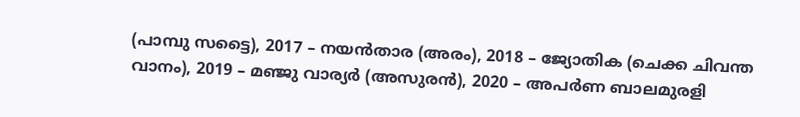(പാമ്പു സട്ടൈ), 2017 – നയൻ‌താര (അരം), 2018 – ജ്യോതിക (ചെക്ക ചിവന്ത വാനം), 2019 – മഞ്ജു വാര്യർ (അസുരൻ), 2020 – അപർണ ബാലമുരളി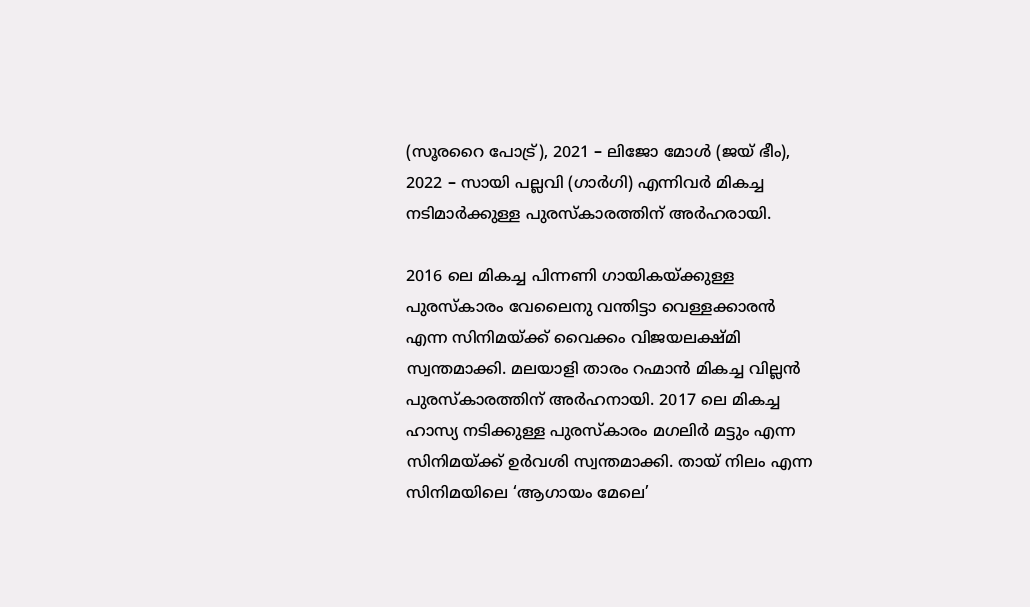(സൂരറൈ പോട്ര്‌), 2021 – ലിജോ മോൾ (ജയ് ഭീം), 2022 – സായി പല്ലവി (ഗാർഗി) എന്നിവർ മികച്ച നടിമാർക്കുള്ള പുരസ്‌കാരത്തിന് അർഹരായി.

2016 ലെ മികച്ച പിന്നണി ഗായികയ്ക്കുള്ള പുരസ്‌കാരം വേലൈനു വന്തിട്ടാ വെള്ളക്കാരൻ എന്ന സിനിമയ്ക്ക് വൈക്കം വിജയലക്ഷ്മി സ്വന്തമാക്കി. മലയാളി താരം റഹ്മാൻ മികച്ച വില്ലൻ പുരസ്‌കാരത്തിന് അർഹനായി. 2017 ലെ മികച്ച ഹാസ്യ നടിക്കുള്ള പുരസ്‌കാരം മഗലിർ മട്ടും എന്ന സിനിമയ്ക്ക് ഉർവശി സ്വന്തമാക്കി. തായ് നിലം എന്ന സിനിമയിലെ ‘ആഗായം മേലെ’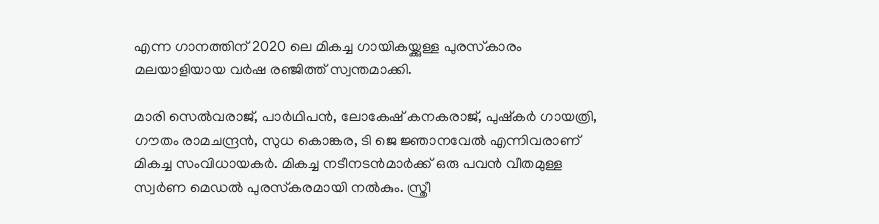എന്ന ഗാനത്തിന് 2020 ലെ മികച്ച ഗായികയ്ക്കുള്ള പുരസ്‌കാരം മലയാളിയായ വർഷ രഞ്ജിത്ത് സ്വന്തമാക്കി.

മാരി സെൽവരാജ്, പാർഥിപൻ, ലോകേഷ് കനകരാജ്, പുഷ്‌കർ ഗായത്രി, ഗൗതം രാമചന്ദ്രൻ, സുധ കൊങ്കര, ടി ജെ ജ്ഞാനവേൽ എന്നിവരാണ് മികച്ച സംവിധായകർ. മികച്ച നടീനടൻമാർക്ക് ഒരു പവൻ വീതമുള്ള സ്വർണ മെഡൽ പുരസ്‌കരമായി നൽകും. സ്ത്രീ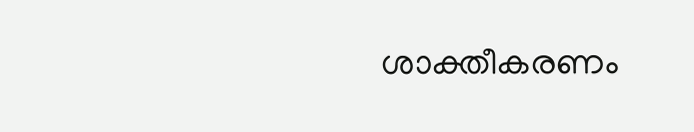ശാക്തീകരണം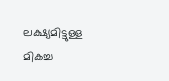ലക്ഷ്യമിട്ടുള്ള മികച്ച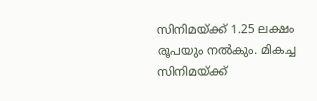സിനിമയ്ക്ക് 1.25 ലക്ഷം രൂപയും നൽകും. മികച്ച സിനിമയ്ക്ക്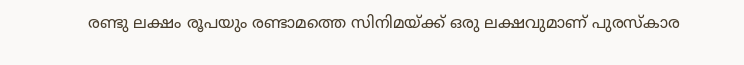രണ്ടു ലക്ഷം രൂപയും രണ്ടാമത്തെ സിനിമയ്ക്ക് ഒരു ലക്ഷവുമാണ് പുരസ്‌കാര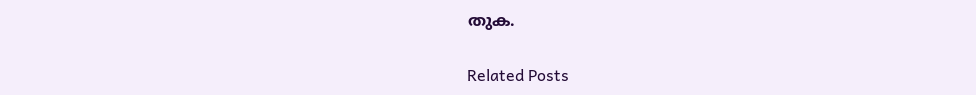തുക.

Related Posts